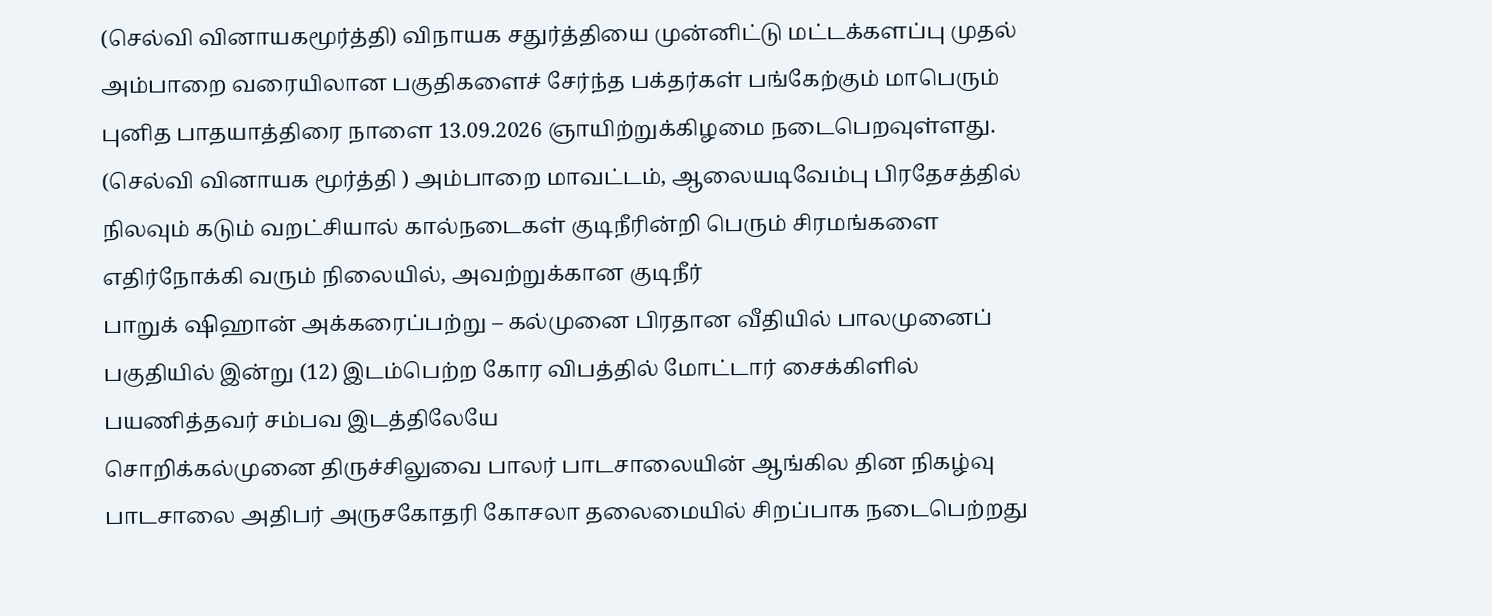(செல்வி வினாயகமூர்த்தி) விநாயக சதுர்த்தியை முன்னிட்டு மட்டக்களப்பு முதல் அம்பாறை வரையிலான பகுதிகளைச் சேர்ந்த பக்தர்கள் பங்கேற்கும் மாபெரும் புனித பாதயாத்திரை நாளை 13.09.2026 ஞாயிற்றுக்கிழமை நடைபெறவுள்ளது.
(செல்வி வினாயக மூர்த்தி ) அம்பாறை மாவட்டம், ஆலையடிவேம்பு பிரதேசத்தில் நிலவும் கடும் வறட்சியால் கால்நடைகள் குடிநீரின்றி பெரும் சிரமங்களை எதிர்நோக்கி வரும் நிலையில், அவற்றுக்கான குடிநீர்
பாறுக் ஷிஹான் அக்கரைப்பற்று – கல்முனை பிரதான வீதியில் பாலமுனைப் பகுதியில் இன்று (12) இடம்பெற்ற கோர விபத்தில் மோட்டார் சைக்கிளில் பயணித்தவர் சம்பவ இடத்திலேயே
சொறிக்கல்முனை திருச்சிலுவை பாலர் பாடசாலையின் ஆங்கில தின நிகழ்வு பாடசாலை அதிபர் அருசகோதரி கோசலா தலைமையில் சிறப்பாக நடைபெற்றது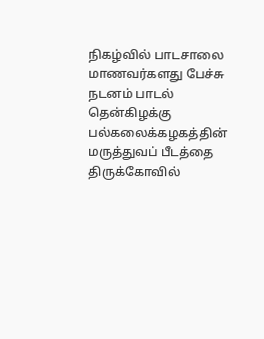நிகழ்வில் பாடசாலை மாணவர்களது பேச்சு நடனம் பாடல்
தென்கிழக்கு பல்கலைக்கழகத்தின் மருத்துவப் பீடத்தை திருக்கோவில்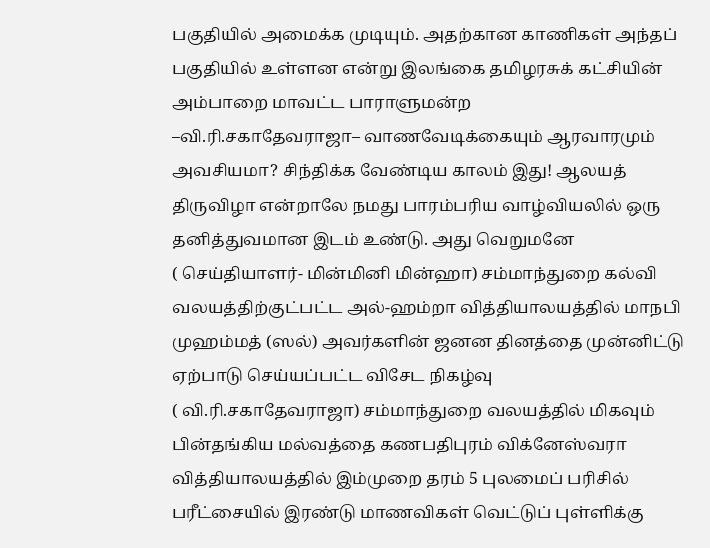பகுதியில் அமைக்க முடியும். அதற்கான காணிகள் அந்தப் பகுதியில் உள்ளன என்று இலங்கை தமிழரசுக் கட்சியின் அம்பாறை மாவட்ட பாராளுமன்ற
–வி.ரி.சகாதேவராஜா– வாணவேடிக்கையும் ஆரவாரமும் அவசியமா? சிந்திக்க வேண்டிய காலம் இது! ஆலயத் திருவிழா என்றாலே நமது பாரம்பரிய வாழ்வியலில் ஒரு தனித்துவமான இடம் உண்டு. அது வெறுமனே
( செய்தியாளர்- மின்மினி மின்ஹா) சம்மாந்துறை கல்வி வலயத்திற்குட்பட்ட அல்-ஹம்றா வித்தியாலயத்தில் மாநபி முஹம்மத் (ஸல்) அவர்களின் ஜனன தினத்தை முன்னிட்டு ஏற்பாடு செய்யப்பட்ட விசேட நிகழ்வு
( வி.ரி.சகாதேவராஜா) சம்மாந்துறை வலயத்தில் மிகவும் பின்தங்கிய மல்வத்தை கணபதிபுரம் விக்னேஸ்வரா வித்தியாலயத்தில் இம்முறை தரம் 5 புலமைப் பரிசில் பரீட்சையில் இரண்டு மாணவிகள் வெட்டுப் புள்ளிக்கு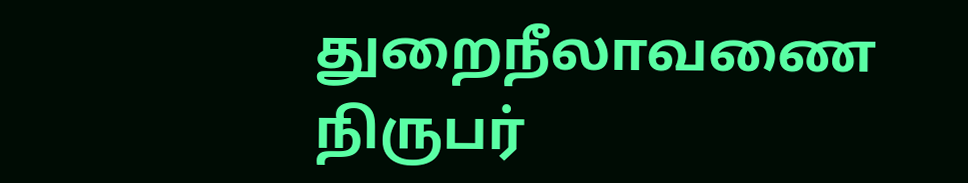துறைநீலாவணை நிருபர்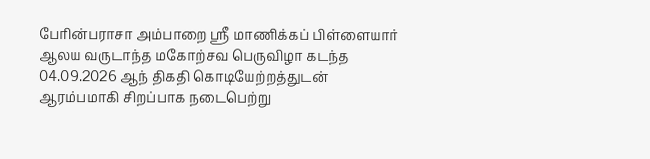பேரின்பராசா அம்பாறை ஸ்ரீ மாணிக்கப் பிள்ளையார் ஆலய வருடாந்த மகோற்சவ பெருவிழா கடந்த 04.09.2026 ஆந் திகதி கொடியேற்றத்துடன் ஆரம்பமாகி சிறப்பாக நடைபெற்று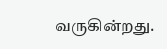வருகின்றது.